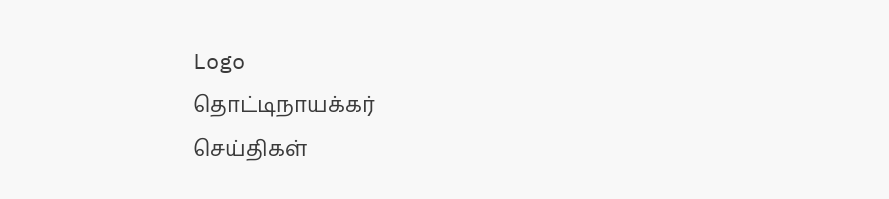Logo
தொட்டிநாயக்கர்
செய்திகள்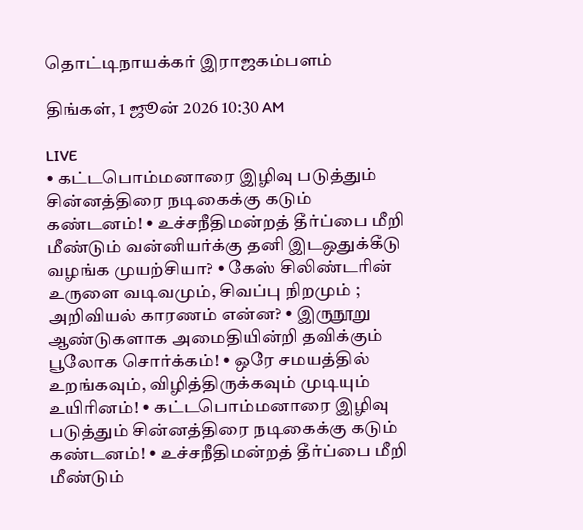தொட்டிநாயக்கர் இராஜகம்பளம்

திங்கள், 1 ஜூன் 2026 10:30 AM

LIVE
• கட்டபொம்மனாரை இழிவு படுத்தும் சின்னத்திரை நடிகைக்கு கடும் கண்டனம்! • உச்சநீதிமன்றத் தீர்ப்பை மீறி மீண்டும் வன்னியர்க்கு தனி இடஒதுக்கீடு வழங்க முயற்சியா? • கேஸ் சிலிண்டரின் உருளை வடிவமும், சிவப்பு நிறமும் ; அறிவியல் காரணம் என்ன? • இருநூறு ஆண்டுகளாக அமைதியின்றி தவிக்கும் பூலோக சொர்க்கம்! • ஒரே சமயத்தில் உறங்கவும், விழித்திருக்கவும் முடியும் உயிரினம்! • கட்டபொம்மனாரை இழிவு படுத்தும் சின்னத்திரை நடிகைக்கு கடும் கண்டனம்! • உச்சநீதிமன்றத் தீர்ப்பை மீறி மீண்டும்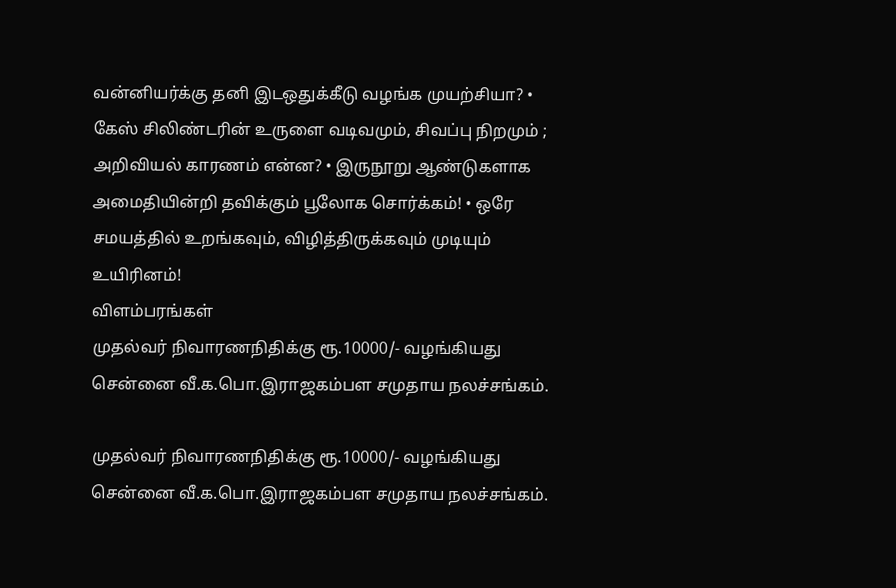வன்னியர்க்கு தனி இடஒதுக்கீடு வழங்க முயற்சியா? • கேஸ் சிலிண்டரின் உருளை வடிவமும், சிவப்பு நிறமும் ; அறிவியல் காரணம் என்ன? • இருநூறு ஆண்டுகளாக அமைதியின்றி தவிக்கும் பூலோக சொர்க்கம்! • ஒரே சமயத்தில் உறங்கவும், விழித்திருக்கவும் முடியும் உயிரினம்!
விளம்பரங்கள்
முதல்வர் நிவாரணநிதிக்கு ரூ.10000/- வழங்கியது சென்னை வீ.க.பொ.இராஜகம்பள சமுதாய நலச்சங்கம்.

முதல்வர் நிவாரணநிதிக்கு ரூ.10000/- வழங்கியது சென்னை வீ.க.பொ.இராஜகம்பள சமுதாய நலச்சங்கம்.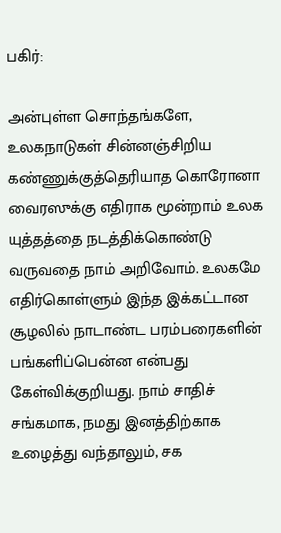பகிர்:

அன்புள்ள சொந்தங்களே, உலகநாடுகள் சின்னஞ்சிறிய கண்ணுக்குத்தெரியாத கொரோனா வைரஸுக்கு எதிராக மூன்றாம் உலக யுத்தத்தை நடத்திக்கொண்டு வருவதை நாம் அறிவோம். உலகமே எதிர்கொள்ளும் இந்த இக்கட்டான சூழலில் நாடாண்ட பரம்பரைகளின் பங்களிப்பென்ன என்பது கேள்விக்குறியது. நாம் சாதிச் சங்கமாக, நமது இனத்திற்காக உழைத்து வந்தாலும், சக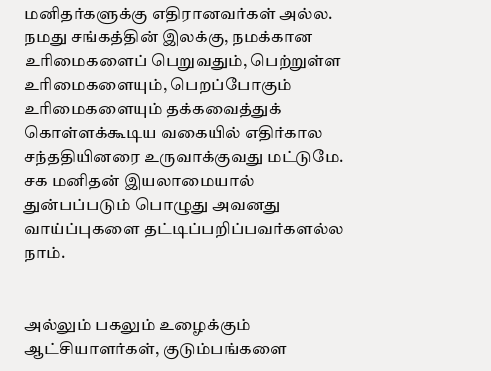மனிதர்களுக்கு எதிரானவர்கள் அல்ல. நமது சங்கத்தின் இலக்கு, நமக்கான உரிமைகளைப் பெறுவதும், பெற்றுள்ள உரிமைகளையும், பெறப்போகும் உரிமைகளையும் தக்கவைத்துக் கொள்ளக்கூடிய வகையில் எதிர்கால சந்ததியினரை உருவாக்குவது மட்டுமே. சக மனிதன் இயலாமையால் துன்பப்படும் பொழுது அவனது வாய்ப்புகளை தட்டிப்பறிப்பவர்களல்ல நாம்.


அல்லும் பகலும் உழைக்கும் ஆட்சியாளர்கள், குடும்பங்களை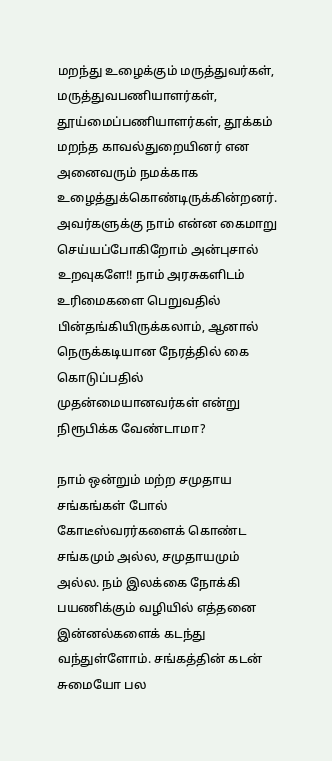மறந்து உழைக்கும் மருத்துவர்கள், மருத்துவபணியாளர்கள், தூய்மைப்பணியாளர்கள், தூக்கம் மறந்த காவல்துறையினர் என அனைவரும் நமக்காக உழைத்துக்கொண்டிருக்கின்றனர். அவர்களுக்கு நாம் என்ன கைமாறு செய்யப்போகிறோம் அன்புசால் உறவுகளே!! நாம் அரசுகளிடம் உரிமைகளை பெறுவதில் பின்தங்கியிருக்கலாம், ஆனால் நெருக்கடியான நேரத்தில் கை கொடுப்பதில் முதன்மையானவர்கள் என்று நிரூபிக்க வேண்டாமா?

நாம் ஒன்றும் மற்ற சமுதாய சங்கங்கள் போல் கோடீஸ்வரர்களைக் கொண்ட சங்கமும் அல்ல, சமுதாயமும் அல்ல. நம் இலக்கை நோக்கி பயணிக்கும் வழியில் எத்தனை இன்னல்களைக் கடந்து வந்துள்ளோம். சங்கத்தின் கடன் சுமையோ பல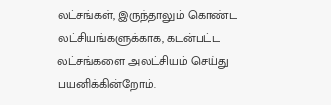லட்சங்கள், இருந்தாலும் கொண்ட லட்சியங்களுக்காக, கடன்பட்ட லட்சங்களை அலட்சியம் செய்து பயனிக்கின்றோம்.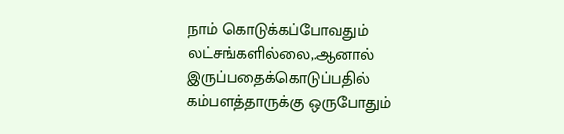நாம் கொடுக்கப்போவதும் லட்சங்களில்லை,.ஆனால் இருப்பதைக்கொடுப்பதில் கம்பளத்தாருக்கு ஒருபோதும்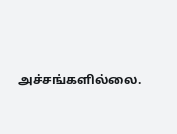அச்சங்களில்லை.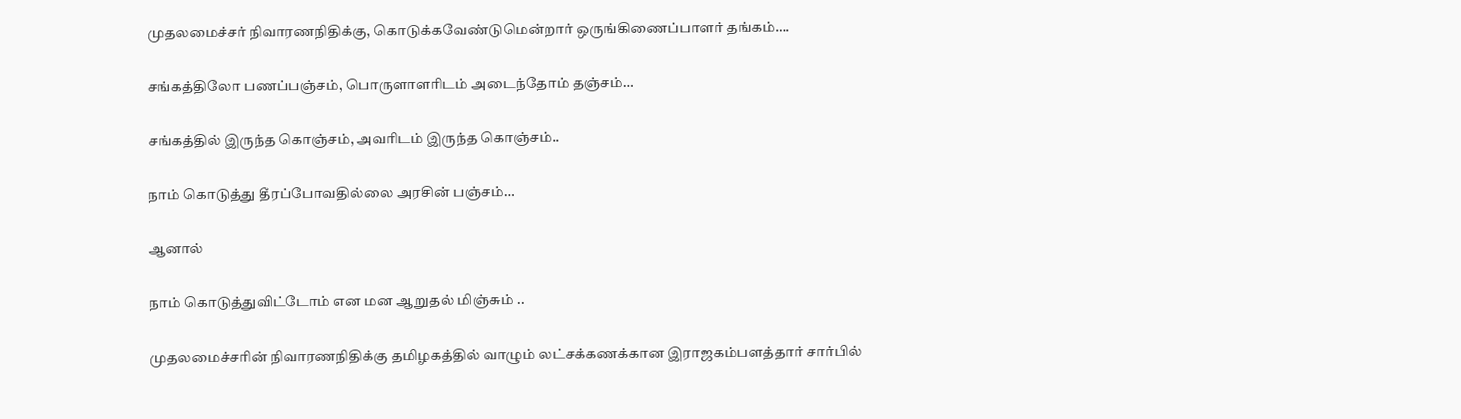முதலமைச்சர் நிவாரணநிதிக்கு, கொடுக்கவேண்டுமென்றார் ஒருங்கிணைப்பாளர் தங்கம்….

சங்கத்திலோ பணப்பஞ்சம், பொருளாளரிடம் அடைந்தோம் தஞ்சம்…

சங்கத்தில் இருந்த கொஞ்சம், அவரிடம் இருந்த கொஞ்சம்..

நாம் கொடுத்து தீரப்போவதில்லை அரசின் பஞ்சம்…

ஆனால்

நாம் கொடுத்துவிட்டோம் என மன ஆறுதல் மிஞ்சும் ..

முதலமைச்சரின் நிவாரணநிதிக்கு தமிழகத்தில் வாழும் லட்சக்கணக்கான இராஜகம்பளத்தார் சார்பில்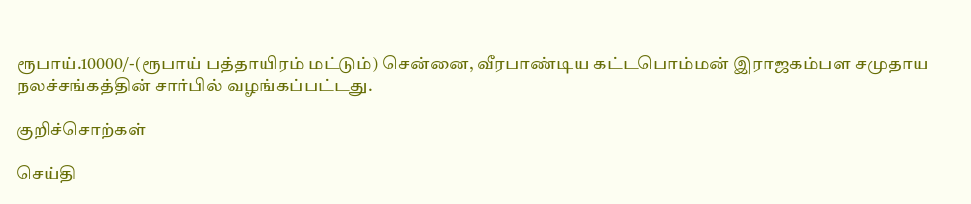ரூபாய்.10000/-(ரூபாய் பத்தாயிரம் மட்டும்) சென்னை, வீரபாண்டிய கட்டபொம்மன் இராஜகம்பள சமுதாய நலச்சங்கத்தின் சார்பில் வழங்கப்பட்டது.

குறிச்சொற்கள்

செய்தி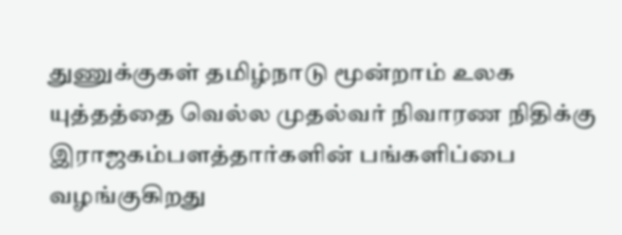துணுக்குகள் தமிழ்நாடு மூன்றாம் உலக யுத்தத்தை வெல்ல முதல்வர் நிவாரண நிதிக்கு இராஜகம்பளத்தார்களின் பங்களிப்பை வழங்குகிறது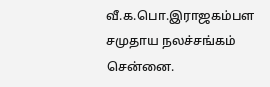வீ.க.பொ.இராஜகம்பள சமுதாய நலச்சங்கம் சென்னை.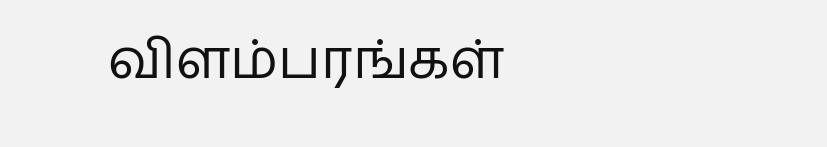விளம்பரங்கள்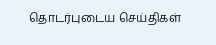தொடர்புடைய செய்திகள்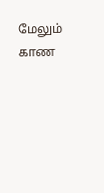மேலும் காண